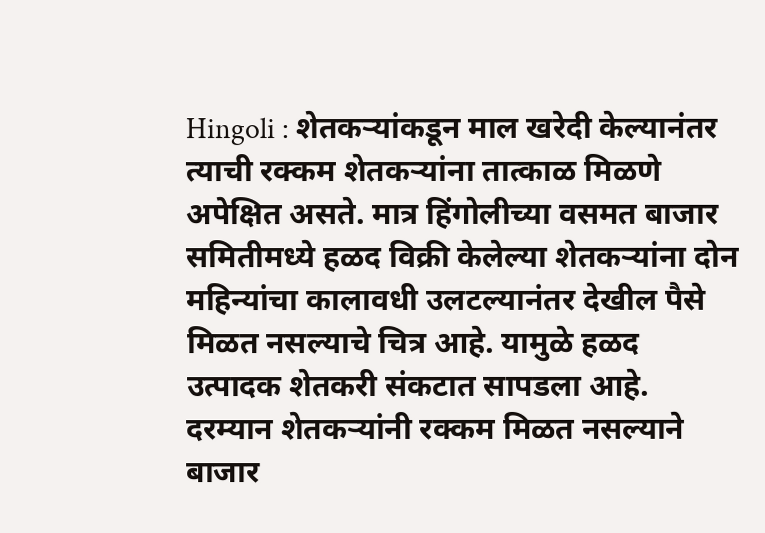Hingoli : शेतकऱ्यांकडून माल खरेदी केल्यानंतर त्याची रक्कम शेतकऱ्यांना तात्काळ मिळणे अपेक्षित असते. मात्र हिंगोलीच्या वसमत बाजार समितीमध्ये हळद विक्री केलेल्या शेतकऱ्यांना दोन महिन्यांचा कालावधी उलटल्यानंतर देखील पैसे मिळत नसल्याचे चित्र आहे. यामुळे हळद उत्पादक शेतकरी संकटात सापडला आहे. दरम्यान शेतकऱ्यांनी रक्कम मिळत नसल्याने बाजार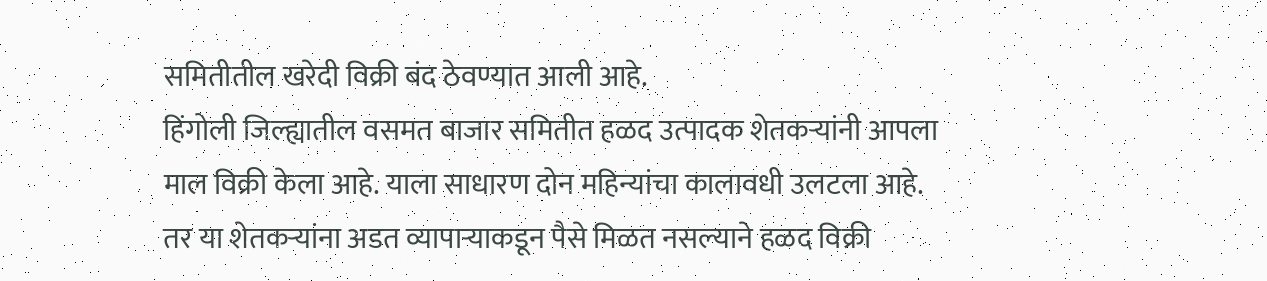समितीतील खरेदी विक्री बंद ठेवण्यात आली आहे.
हिंगोली जिल्ह्यातील वसमत बाजार समितीत हळद उत्पादक शेतकऱ्यांनी आपला माल विक्री केला आहे. याला साधारण दोन महिन्यांचा कालावधी उलटला आहे. तर या शेतकऱ्यांना अडत व्यापाऱ्याकडून पैसे मिळत नसल्याने हळद विक्री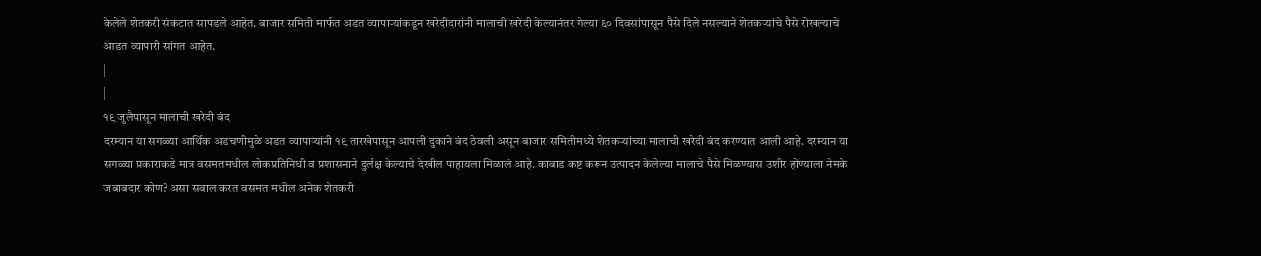केलेले शेतकरी संकटात सापडले आहेत. बाजार समिती मार्फत अडत व्यापाऱ्यांकडून खरेदीदारांनी मालाची खरेदी केल्यानंतर गेल्या ६० दिवसांपासून पैसे दिले नसल्याने शेतकऱ्यांचे पैसे रोखल्याचे आडत व्यापारी सांगत आहेत.
|
|
१९ जुलैपासून मालाची खरेदी बंद
दरम्यान या सगळ्या आर्थिक अडचणीमुळे अडत व्यापाऱ्यांनी १९ तारखेपासून आपली दुकाने बंद ठेवली असून बाजार समितीमध्ये शेतकऱ्यांच्या मालाची खरेदी बंद करण्यात आली आहे. दरम्यान या सगळ्या प्रकाराकडे मात्र वसमतमधील लोकप्रतिनिधी व प्रशासनाने दुर्लक्ष केल्याचे देखील पाहायला मिळालं आहे. काबाड कष्ट करून उत्पादन केलेल्या मालाचे पैसे मिळण्यास उशीर होण्याला नेमके जबाबदार कोण? असा सवाल करत वसमत मधील अनेक शेतकरी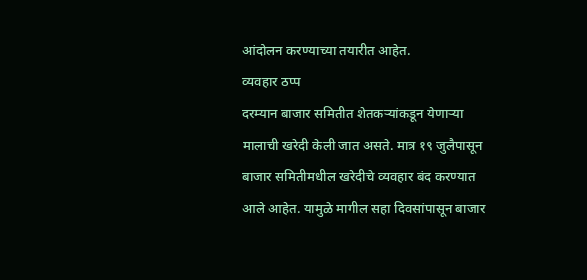आंदोलन करण्याच्या तयारीत आहेत.
व्यवहार ठप्प
दरम्यान बाजार समितीत शेतकऱ्यांकडून येणाऱ्या मालाची खरेदी केली जात असते. मात्र १९ जुलैपासून बाजार समितीमधील खरेदीचे व्यवहार बंद करण्यात आले आहेत. यामुळे मागील सहा दिवसांपासून बाजार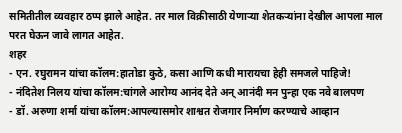समितीतील व्यवहार ठप्प झाले आहेत. तर माल विक्रीसाठी येणाऱ्या शेतकऱ्यांना देखील आपला माल परत घेऊन जावे लागत आहेत.
शहर
- एन. रघुरामन यांचा कॉलम:हातोडा कुठे, कसा आणि कधी मारायचा हेही समजले पाहिजे!
- नंदितेश निलय यांचा कॉलम:चांगले आरोग्य आनंद देते अन् आनंदी मन पुन्हा एक नवे बालपण
- डॉ. अरुणा शर्मा यांचा कॉलम:आपल्यासमोर शाश्वत रोजगार निर्माण करण्याचे आव्हान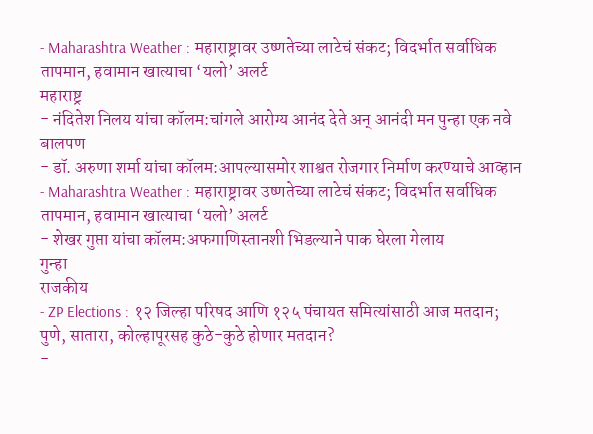- Maharashtra Weather : महाराष्ट्रावर उष्णतेच्या लाटेचं संकट; विदर्भात सर्वाधिक तापमान, हवामान खात्याचा ‘यलो’ अलर्ट
महाराष्ट्र
- नंदितेश निलय यांचा कॉलम:चांगले आरोग्य आनंद देते अन् आनंदी मन पुन्हा एक नवे बालपण
- डॉ. अरुणा शर्मा यांचा कॉलम:आपल्यासमोर शाश्वत रोजगार निर्माण करण्याचे आव्हान
- Maharashtra Weather : महाराष्ट्रावर उष्णतेच्या लाटेचं संकट; विदर्भात सर्वाधिक तापमान, हवामान खात्याचा ‘यलो’ अलर्ट
- शेखर गुप्ता यांचा कॉलम:अफगाणिस्तानशी भिडल्याने पाक घेरला गेलाय
गुन्हा
राजकीय
- ZP Elections : १२ जिल्हा परिषद आणि १२५ पंचायत समित्यांसाठी आज मतदान; पुणे, सातारा, कोल्हापूरसह कुठे-कुठे होणार मतदान?
-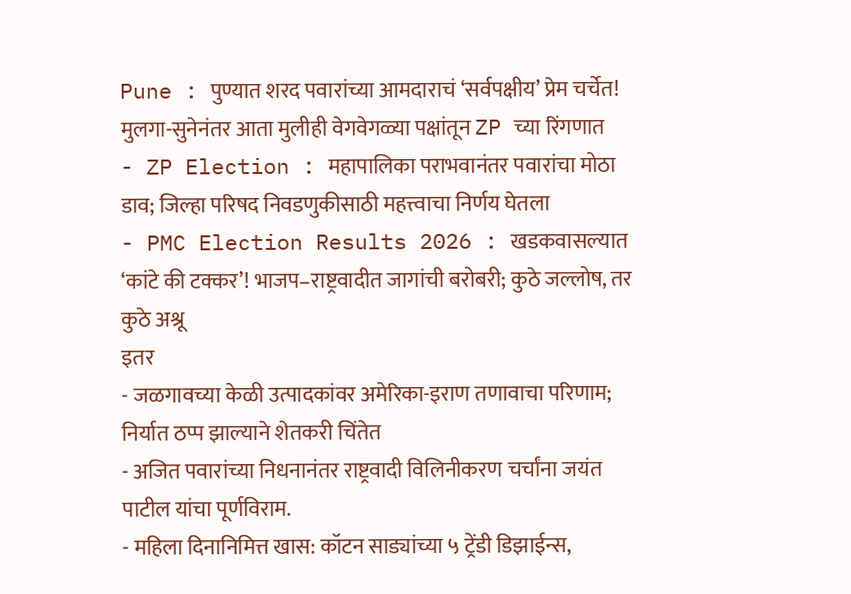Pune : पुण्यात शरद पवारांच्या आमदाराचं ‘सर्वपक्षीय’ प्रेम चर्चेत! मुलगा-सुनेनंतर आता मुलीही वेगवेगळ्या पक्षांतून ZP च्या रिंगणात
- ZP Election : महापालिका पराभवानंतर पवारांचा मोठा डाव; जिल्हा परिषद निवडणुकीसाठी महत्त्वाचा निर्णय घेतला
- PMC Election Results 2026 : खडकवासल्यात ‘कांटे की टक्कर’! भाजप–राष्ट्रवादीत जागांची बरोबरी; कुठे जल्लोष, तर कुठे अश्रू
इतर
- जळगावच्या केळी उत्पादकांवर अमेरिका-इराण तणावाचा परिणाम; निर्यात ठप्प झाल्याने शेतकरी चिंतेत
- अजित पवारांच्या निधनानंतर राष्ट्रवादी विलिनीकरण चर्चांना जयंत पाटील यांचा पूर्णविराम.
- महिला दिनानिमित्त खास: कॉटन साड्यांच्या ५ ट्रेंडी डिझाईन्स,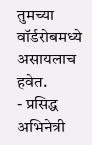तुमच्या वॉर्डरोबमध्ये असायलाच हवेत.
- प्रसिद्ध अभिनेत्री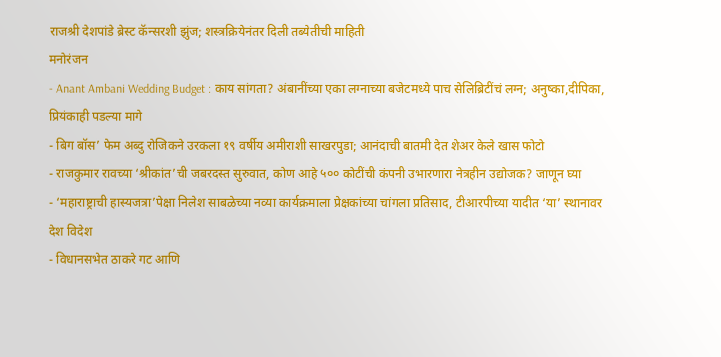राजश्री देशपांडे ब्रेस्ट कॅन्सरशी झुंज; शस्त्रक्रियेनंतर दिली तब्येतीची माहिती
मनोरंजन
- Anant Ambani Wedding Budget : काय सांगता? अंबानींच्या एका लग्नाच्या बजेटमध्ये पाच सेलिब्रिटींचं लग्न; अनुष्का,दीपिका, प्रियंकाही पडल्या मागे
- बिग बॉस’ फेम अब्दु रोजिकने उरकला १९ वर्षीय अमीराशी साखरपुडा; आनंदाची बातमी देत शेअर केले खास फोटो
- राजकुमार रावच्या ‘श्रीकांत’ची जबरदस्त सुरुवात, कोण आहे ५०० कोटींची कंपनी उभारणारा नेत्रहीन उद्योजक? जाणून घ्या
- ‘महाराष्ट्राची हास्यजत्रा’पेक्षा निलेश साबळेच्या नव्या कार्यक्रमाला प्रेक्षकांच्या चांगला प्रतिसाद, टीआरपीच्या यादीत ‘या’ स्थानावर
देश विदेश
- विधानसभेत ठाकरे गट आणि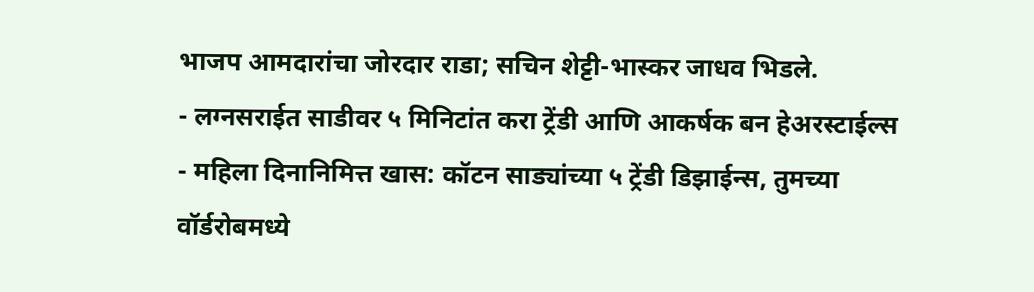भाजप आमदारांचा जोरदार राडा; सचिन शेट्टी-भास्कर जाधव भिडले.
- लग्नसराईत साडीवर ५ मिनिटांत करा ट्रेंडी आणि आकर्षक बन हेअरस्टाईल्स
- महिला दिनानिमित्त खास: कॉटन साड्यांच्या ५ ट्रेंडी डिझाईन्स, तुमच्या वॉर्डरोबमध्ये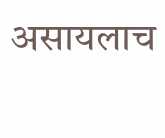असायलाच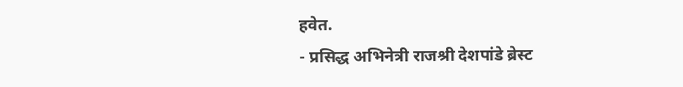हवेत.
- प्रसिद्ध अभिनेत्री राजश्री देशपांडे ब्रेस्ट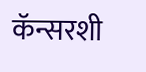कॅन्सरशी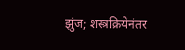झुंज; शस्त्रक्रियेनंतर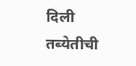दिली तब्येतीची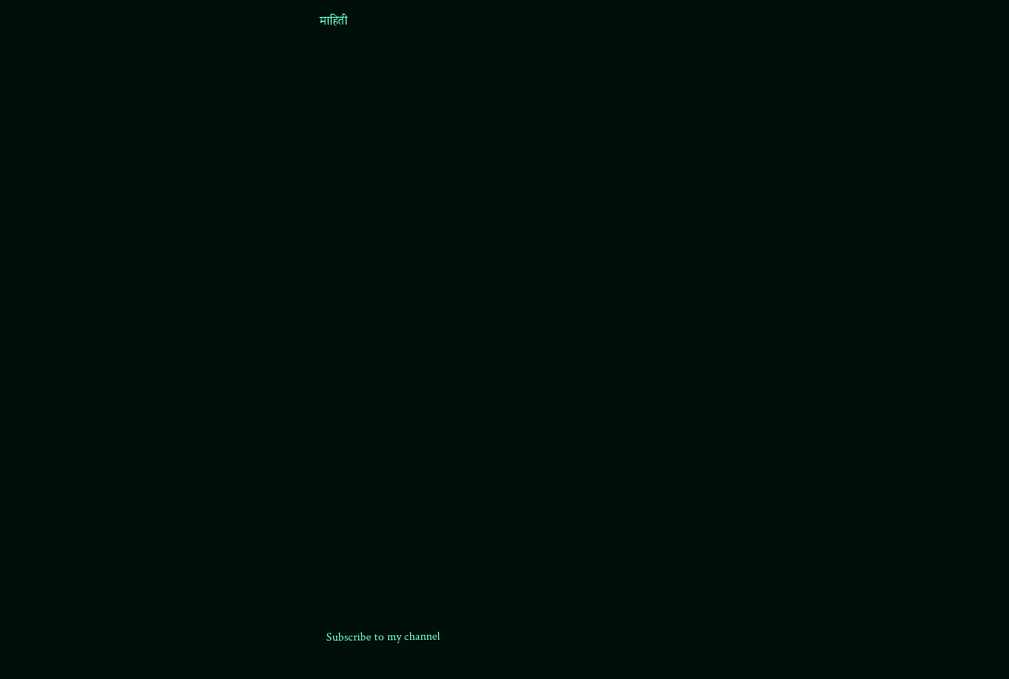माहिती






















Subscribe to my channel